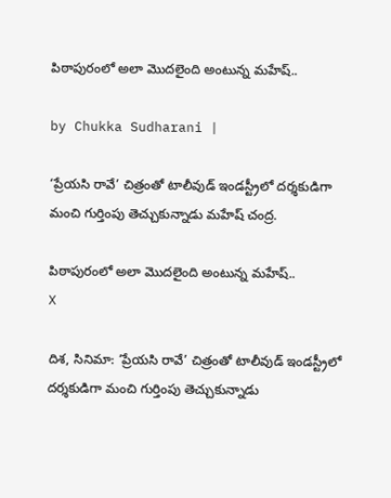పిఠాపురంలో అలా మొదలైంది అంటున్న మహేష్..

by Chukka Sudharani |

‘ప్రేయసి రావే’ చిత్రంతో టాలీవుడ్ ఇండస్ట్రీలో దర్శకుడిగా మంచి గుర్తింపు తెచ్చుకున్నాడు మహేష్‌ చంద్ర.

పిఠాపురంలో అలా మొదలైంది అంటున్న మహేష్..
X

దిశ, సినిమా: ‘ప్రేయసి రావే’ చిత్రంతో టాలీవుడ్ ఇండస్ట్రీలో దర్శకుడిగా మంచి గుర్తింపు తెచ్చుకున్నాడు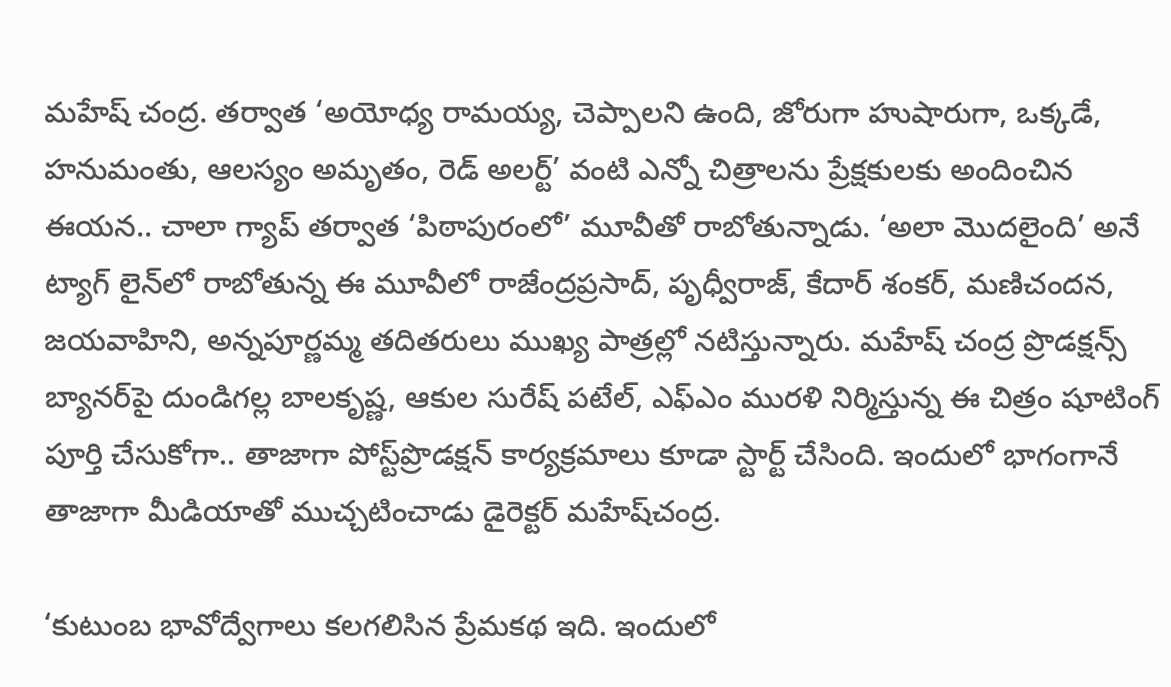మహేష్‌ చంద్ర. తర్వాత ‘అయోధ్య రామయ్య, చెప్పాలని ఉంది, జోరుగా హుషారుగా, ఒక్కడే, హనుమంతు, ఆలస్యం అమృతం, రెడ్‌ అలర్ట్‌’ వంటి ఎన్నో చిత్రాలను ప్రేక్షకులకు అందించిన ఈయన.. చాలా గ్యాప్ తర్వాత ‘పిఠాపురంలో’ మూవీతో రాబోతున్నాడు. ‘అలా మొదలైంది’ అనే ట్యాగ్ లైన్‌లో రాబోతున్న ఈ మూవీలో రాజేంద్రప్రసాద్‌, పృధ్వీరాజ్‌, కేదార్‌ శంకర్‌, మణిచందన, జయవాహిని, అన్నపూర్ణమ్మ తదితరులు ముఖ్య పాత్రల్లో నటిస్తున్నారు. మహేష్‌ చంద్ర ప్రొడక్షన్స్‌ బ్యానర్‌పై దుండిగల్ల బాలకృష్ణ, ఆకుల సురేష్‌ పటేల్‌, ఎఫ్ఎం మురళి నిర్మిస్తున్న ఈ చిత్రం షూటింగ్‌ పూర్తి చేసుకోగా.. తాజాగా పోస్ట్‌ప్రొడక్షన్‌ కార్యక్రమాలు కూడా స్టార్ట్ చేసింది. ఇందులో భాగంగానే తాజాగా మీడియాతో ముచ్చటించాడు డైరెక్టర్ మహేష్‌చంద్ర.

‘కుటుంబ భావోద్వేగాలు కలగలిసిన ప్రేమకథ ఇది. ఇందులో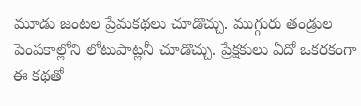మూడు జంటల ప్రేమకథలు చూడొచ్చు. ముగ్గురు తండ్రుల పెంపకాల్లోని లోటుపాట్లనీ చూడొచ్చు. ప్రేక్షకులు ఏదో ఒకరకంగా ఈ కథతో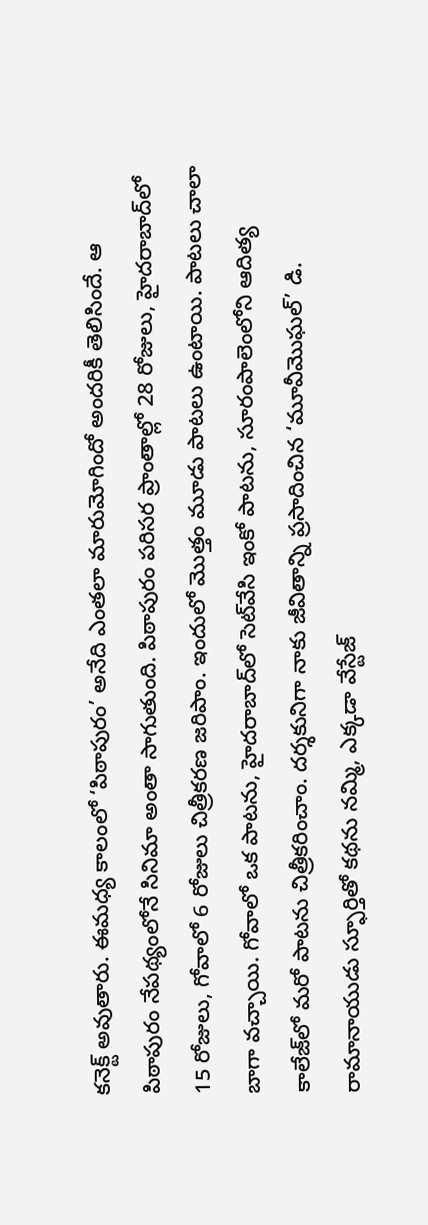కనెక్ట్‌ అవుతారు. ఈమధ్య కాలంలో ‘పిఠాపురం’ అనేది ఎంతలా మారుమోగిందో అందరికీ తెలిసిందే. ఆ పిఠాపురం నేపథ్యంలోనే సినిమా అంతా సాగుతుంది. పిఠాపురం పరిసర ప్రాంతాల్లో 28 రోజులు, హైదరాబాద్‌లో 15 రోజులు, గోవాలో 6 రోజులు చిత్రీకరణ జరిపాం. ఇందులో మొత్తం మూడు పాటలు ఉంటాయి. పాటలు చాలా బాగా వచ్చాయి. గోవాలో ఒక పాటను, హైదరాబాద్‌లో సెట్‌వేసి ఇంకో పాటను, సూరంపాలెంలోని ఆదిత్య కాలేజ్‌లో మరో పాటను చిత్రీకరించాం. దర్శకునిగా నాకు జీవితాన్ని ప్రసాదించిన ‘మూవీమొఘల్‌’ డి. రామానాయుడు స్ఫూర్తితో కథను నమ్మి, ఎక్కడా వేస్టేజ్‌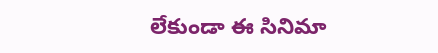లేకుండా ఈ సినిమా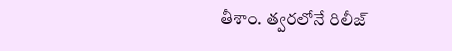తీశాం. త్వరలోనే రిలీజ్‌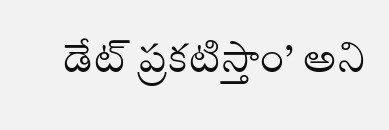డేట్‌ ప్రకటిస్తాం’ అని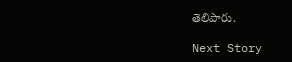తెలిపారు.

Next Story